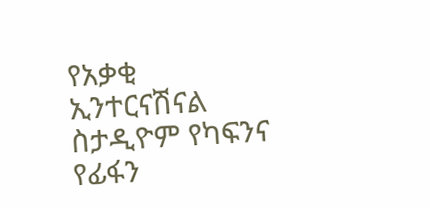የአቃቂ ኢንተርናሽናል ስታዲዮም የካፍንና የፊፋን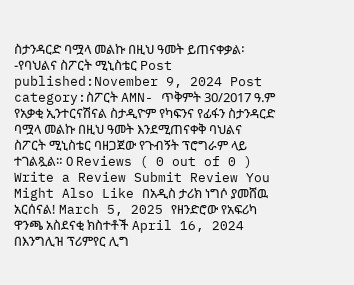ስታንዳርድ ባሟላ መልኩ በዚህ ዓመት ይጠናቀቃል፡-የባህልና ስፖርት ሚኒስቴር Post published:November 9, 2024 Post category:ስፖርት AMN- ጥቅምት 30/2017 ዓ.ም የአቃቂ ኢንተርናሽናል ስታዲዮም የካፍንና የፊፋን ስታንዳርድ ባሟላ መልኩ በዚህ ዓመት እንደሚጠናቀቅ ባህልና ስፖርት ሚኒስቴር ባዘጋጀው የጉብኝት ፕሮግራም ላይ ተገልጿል። 0 Reviews ( 0 out of 0 ) Write a Review Submit Review You Might Also Like በአዲስ ታሪክ ነግሶ ያመሸዉ አርሰናል! March 5, 2025 የዘንድሮው የአፍሪካ ዋንጫ አስደናቂ ክስተቶች April 16, 2024 በእንግሊዝ ፕሪምየር ሊግ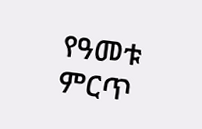የዓመቱ ምርጥ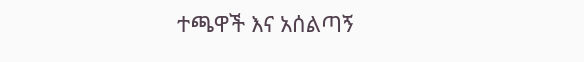ተጫዋች እና አሰልጣኝ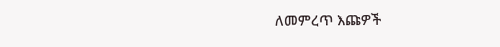ለመምረጥ እጩዎች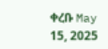ቀረቡ May 15, 2025